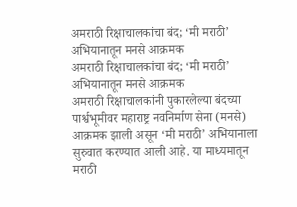अमराठी रिक्षाचालकांचा बंद; ‘मी मराठी’ अभियानातून मनसे आक्रमक
अमराठी रिक्षाचालकांचा बंद; ‘मी मराठी’ अभियानातून मनसे आक्रमक
अमराठी रिक्षाचालकांनी पुकारलेल्या बंदच्या पार्श्वभूमीवर महाराष्ट्र नवनिर्माण सेना (मनसे) आक्रमक झाली असून ‘मी मराठी’ अभियानाला सुरुवात करण्यात आली आहे. या माध्यमातून मराठी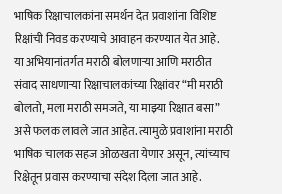भाषिक रिक्षाचालकांना समर्थन देत प्रवाशांना विशिष्ट रिक्षांची निवड करण्याचे आवाहन करण्यात येत आहे.
या अभियानांतर्गत मराठी बोलणाऱ्या आणि मराठीत संवाद साधणाऱ्या रिक्षाचालकांच्या रिक्षांवर “मी मराठी बोलतो, मला मराठी समजते, या माझ्या रिक्षात बसा” असे फलक लावले जात आहेत. त्यामुळे प्रवाशांना मराठी भाषिक चालक सहज ओळखता येणार असून, त्यांच्याच रिक्षेतून प्रवास करण्याचा संदेश दिला जात आहे.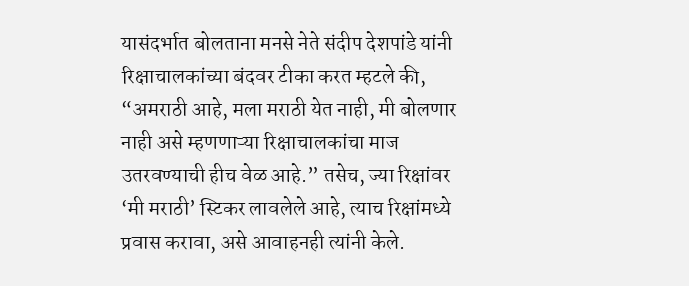यासंदर्भात बोलताना मनसे नेते संदीप देशपांडे यांनी रिक्षाचालकांच्या बंदवर टीका करत म्हटले की, “अमराठी आहे, मला मराठी येत नाही, मी बोलणार नाही असे म्हणणाऱ्या रिक्षाचालकांचा माज उतरवण्याची हीच वेळ आहे.” तसेच, ज्या रिक्षांवर ‘मी मराठी’ स्टिकर लावलेले आहे, त्याच रिक्षांमध्ये प्रवास करावा, असे आवाहनही त्यांनी केले.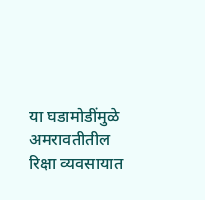या घडामोडींमुळे अमरावतीतील रिक्षा व्यवसायात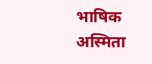भाषिक अस्मिता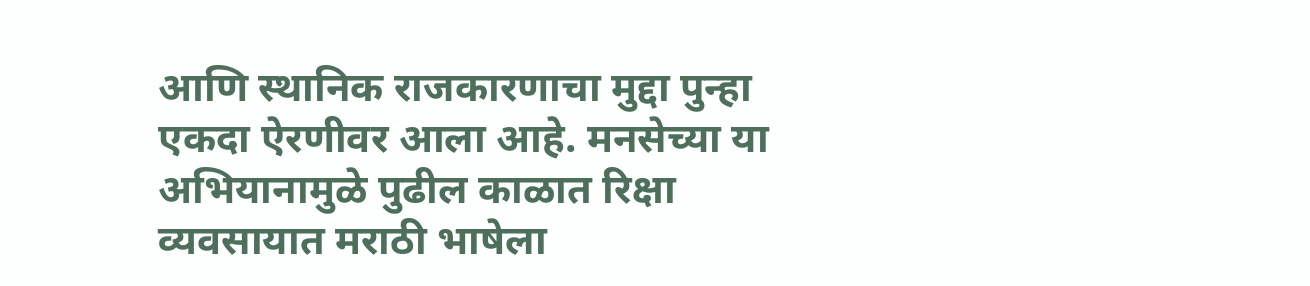आणि स्थानिक राजकारणाचा मुद्दा पुन्हा एकदा ऐरणीवर आला आहे. मनसेच्या या अभियानामुळे पुढील काळात रिक्षा व्यवसायात मराठी भाषेला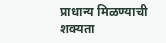प्राधान्य मिळण्याची शक्यता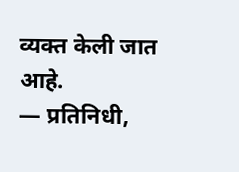व्यक्त केली जात आहे.
— प्रतिनिधी,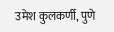उमेश कुलकर्णी, पुणे